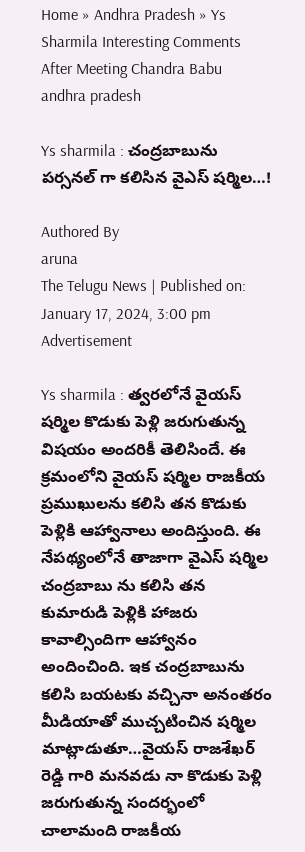Home » Andhra Pradesh » Ys Sharmila Interesting Comments After Meeting Chandra Babu
andhra pradesh

Ys sharmila : చంద్రబాబును పర్సనల్ గా కలిసిన వైఎస్ షర్మిల…!

Authored By
aruna
The Telugu News | Published on: January 17, 2024, 3:00 pm
Advertisement

Ys sharmila : త్వరలోనే వైయస్ షర్మిల కొడుకు పెళ్లి జరుగుతున్న విషయం అందరికీ తెలిసిందే. ఈ క్రమంలోని వైయస్ షర్మిల రాజకీయ ప్రముఖులను కలిసి తన కొడుకు పెళ్లికి ఆహ్వానాలు అందిస్తుంది. ఈ నేపథ్యంలోనే తాజాగా వైఎస్ షర్మిల చంద్రబాబు ను కలిసి తన కుమారుడి పెళ్లికి హాజరు కావాల్సిందిగా ఆహ్వానం అందించింది. ఇక చంద్రబాబును కలిసి బయటకు వచ్చినా అనంతరం మీడియాతో ముచ్చటించిన షర్మిల మాట్లాడుతూ…వైయస్ రాజశేఖర్ రెడ్డి గారి మనవడు నా కొడుకు పెళ్లి జరుగుతున్న సందర్భంలో చాలామంది రాజకీయ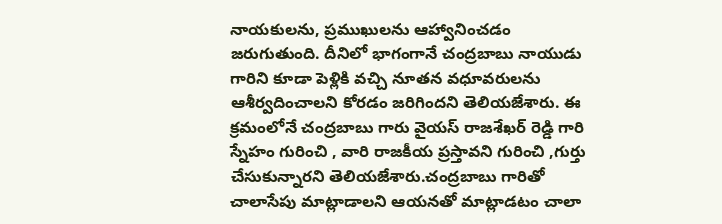నాయకులను, ప్రముఖులను ఆహ్వానించడం జరుగుతుంది. దీనిలో భాగంగానే చంద్రబాబు నాయుడు గారిని కూడా పెళ్లికి వచ్చి నూతన వధూవరులను ఆశీర్వదించాలని కోరడం జరిగిందని తెలియజేశారు. ఈ క్రమంలోనే చంద్రబాబు గారు వైయస్ రాజశేఖర్ రెడ్డి గారి స్నేహం గురించి , వారి రాజకీయ ప్రస్తావని గురించి ,గుర్తు చేసుకున్నారని తెలియజేశారు.చంద్రబాబు గారితో చాలాసేపు మాట్లాడాలని ఆయనతో మాట్లాడటం చాలా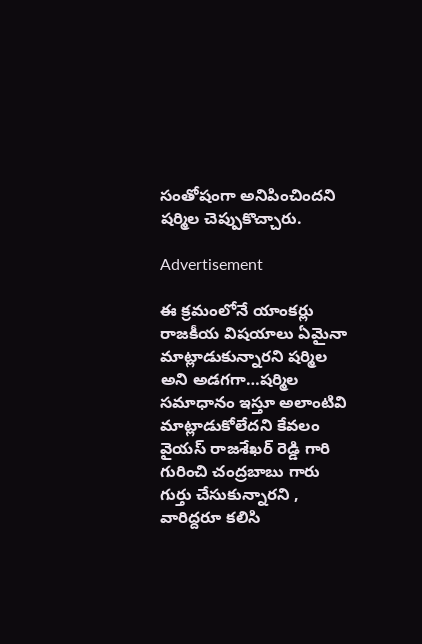సంతోషంగా అనిపించిందని షర్మిల చెప్పుకొచ్చారు.

Advertisement

ఈ క్రమంలోనే యాంకర్లు రాజకీయ విషయాలు ఏమైనా మాట్లాడుకున్నారని షర్మిల అని అడగగా…షర్మిల సమాధానం ఇస్తూ అలాంటివి మాట్లాడుకోలేదని కేవలం వైయస్ రాజశేఖర్ రెడ్డి గారి గురించి చంద్రబాబు గారు గుర్తు చేసుకున్నారని , వారిద్దరూ కలిసి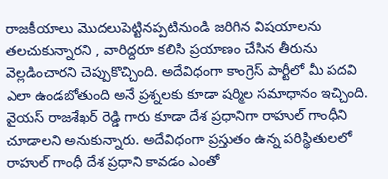రాజకీయాలు మొదలుపెట్టినప్పటినుండి జరిగిన విషయాలను తలచుకున్నారని , వారిద్దరూ కలిసి ప్రయాణం చేసిన తీరును వెల్లడించారని చెప్పుకొచ్చింది. అదేవిధంగా కాంగ్రెస్ పార్టీలో మీ పదవి ఎలా ఉండబోతుంది అనే ప్రశ్నలకు కూడా షర్మిల సమాధానం ఇచ్చింది. వైయస్ రాజశేఖర్ రెడ్డి గారు కూడా దేశ ప్రధానిగా రాహుల్ గాంధీని చూడాలని అనుకున్నారు. అదేవిధంగా ప్రస్తుతం ఉన్న పరిస్థితులలో రాహుల్ గాంధీ దేశ ప్రధాని కావడం ఎంతో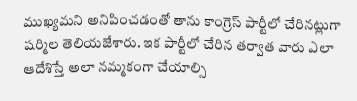ముఖ్యమని అనిపించడంతో తాను కాంగ్రెస్ పార్టీలో చేరినట్లుగా షర్మిల తెలియజేశారు. ఇక పార్టీలో చేరిన తర్వాత వారు ఎలా ఆదేశిస్తే అలా నమ్మకంగా చేయాల్సి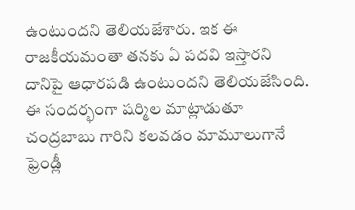ఉంటుందని తెలియజేశారు. ఇక ఈ రాజకీయమంతా తనకు ఏ పదవి ఇస్తారని దానిపై ఆధారపడి ఉంటుందని తెలియజేసింది. ఈ సందర్భంగా షర్మిల మాట్లాడుతూ చంద్రబాబు గారిని కలవడం మామూలుగానే ఫ్రెండ్లీ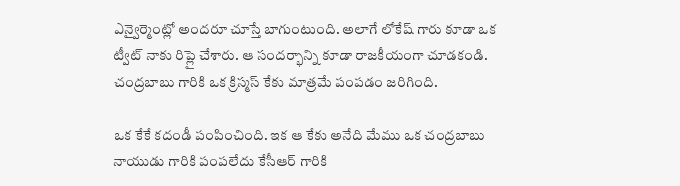ఎన్వైర్మెంట్లో అందరూ చూస్తే బాగుంటుంది. అలాగే లోకేష్ గారు కూడా ఒక ట్వీట్ నాకు రిప్లై చేశారు. ఆ సందర్భాన్ని కూడా రాజకీయంగా చూడకండి. చంద్రబాబు గారికి ఒక క్రిస్మస్ కేకు మాత్రమే పంపడం జరిగింది.

ఒక కేకే కదండీ పంపించింది. ఇక ఆ కేకు అనేది మేము ఒక చంద్రబాబు నాయుడు గారికి పంపలేదు కేసీఆర్ గారికి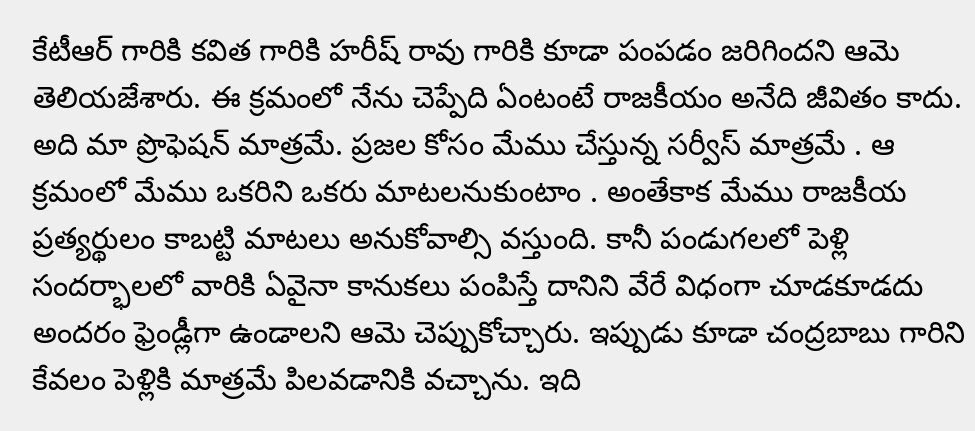కేటీఆర్ గారికి కవిత గారికి హరీష్ రావు గారికి కూడా పంపడం జరిగిందని ఆమె తెలియజేశారు. ఈ క్రమంలో నేను చెప్పేది ఏంటంటే రాజకీయం అనేది జీవితం కాదు. అది మా ప్రొఫెషన్ మాత్రమే. ప్రజల కోసం మేము చేస్తున్న సర్వీస్ మాత్రమే . ఆ క్రమంలో మేము ఒకరిని ఒకరు మాటలనుకుంటాం . అంతేకాక మేము రాజకీయ ప్రత్యర్థులం కాబట్టి మాటలు అనుకోవాల్సి వస్తుంది. కానీ పండుగలలో పెళ్లి సందర్భాలలో వారికి ఏవైనా కానుకలు పంపిస్తే దానిని వేరే విధంగా చూడకూడదు అందరం ఫ్రెండ్లీగా ఉండాలని ఆమె చెప్పుకోచ్చారు. ఇప్పుడు కూడా చంద్రబాబు గారిని కేవలం పెళ్లికి మాత్రమే పిలవడానికి వచ్చాను. ఇది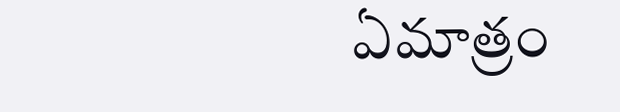ఏమాత్రం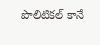పొలిటికల్ కానే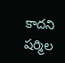కాదని షర్మిల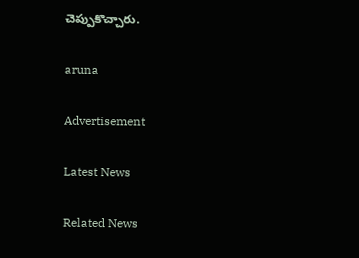చెప్పుకొచ్చారు.

aruna

Advertisement

Latest News

Related News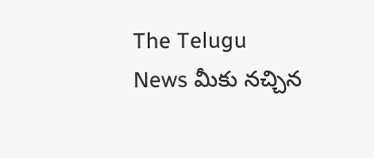The Telugu News మీకు నచ్చిన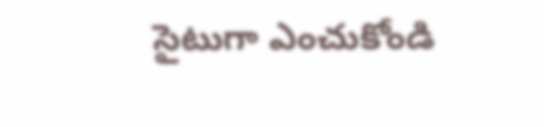సైటుగా ఎంచుకోండి